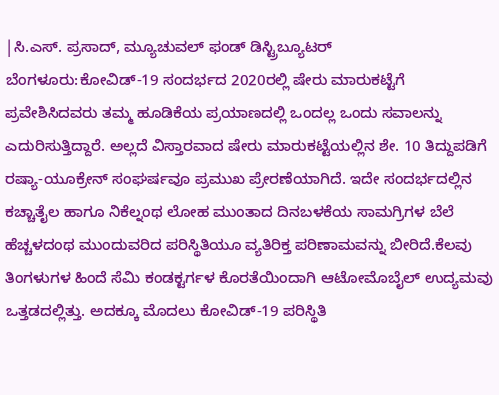|ಸಿ.ಎಸ್. ಪ್ರಸಾದ್, ಮ್ಯೂಚುವಲ್ ಫಂಡ್ ಡಿಸ್ಟ್ರಿಬ್ಯೂಟರ್
ಬೆಂಗಳೂರು:ಕೋವಿಡ್-19 ಸಂದರ್ಭದ 2020ರಲ್ಲಿ ಷೇರು ಮಾರುಕಟ್ಟೆಗೆ ಪ್ರವೇಶಿಸಿದವರು ತಮ್ಮ ಹೂಡಿಕೆಯ ಪ್ರಯಾಣದಲ್ಲಿ ಒಂದಲ್ಲ ಒಂದು ಸವಾಲನ್ನು ಎದುರಿಸುತ್ತಿದ್ದಾರೆ. ಅಲ್ಲದೆ ವಿಸ್ತಾರವಾದ ಷೇರು ಮಾರುಕಟ್ಟೆಯಲ್ಲಿನ ಶೇ. 10 ತಿದ್ದುಪಡಿಗೆ ರಷ್ಯಾ-ಯೂಕ್ರೇನ್ ಸಂಘರ್ಷವೂ ಪ್ರಮುಖ ಪ್ರೇರಣೆಯಾಗಿದೆ. ಇದೇ ಸಂದರ್ಭದಲ್ಲಿನ ಕಚ್ಚಾತೈಲ ಹಾಗೂ ನಿಕೆಲ್ನಂಥ ಲೋಹ ಮುಂತಾದ ದಿನಬಳಕೆಯ ಸಾಮಗ್ರಿಗಳ ಬೆಲೆ ಹೆಚ್ಚಳದಂಥ ಮುಂದುವರಿದ ಪರಿಸ್ಥಿತಿಯೂ ವ್ಯತಿರಿಕ್ತ ಪರಿಣಾಮವನ್ನು ಬೀರಿದೆ.ಕೆಲವು ತಿಂಗಳುಗಳ ಹಿಂದೆ ಸೆಮಿ ಕಂಡಕ್ಟರ್ಗಳ ಕೊರತೆಯಿಂದಾಗಿ ಆಟೋಮೊಬೈಲ್ ಉದ್ಯಮವು ಒತ್ತಡದಲ್ಲಿತ್ತು. ಅದಕ್ಕೂ ಮೊದಲು ಕೋವಿಡ್-19 ಪರಿಸ್ಥಿತಿ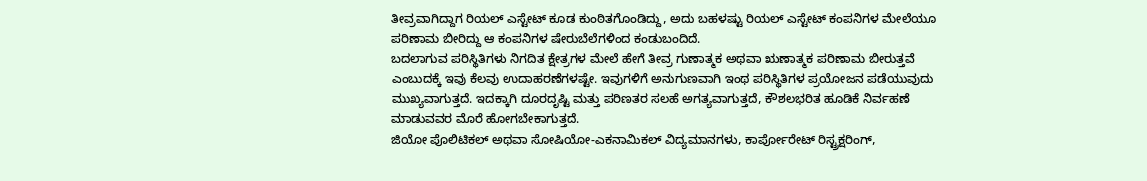ತೀವ್ರವಾಗಿದ್ದಾಗ ರಿಯಲ್ ಎಸ್ಟೇಟ್ ಕೂಡ ಕುಂಠಿತಗೊಂಡಿದ್ದು, ಅದು ಬಹಳಷ್ಟು ರಿಯಲ್ ಎಸ್ಟೇಟ್ ಕಂಪನಿಗಳ ಮೇಲೆಯೂ ಪರಿಣಾಮ ಬೀರಿದ್ದು ಆ ಕಂಪನಿಗಳ ಷೇರುಬೆಲೆಗಳಿಂದ ಕಂಡುಬಂದಿದೆ.
ಬದಲಾಗುವ ಪರಿಸ್ಥಿತಿಗಳು ನಿಗದಿತ ಕ್ಷೇತ್ರಗಳ ಮೇಲೆ ಹೇಗೆ ತೀವ್ರ ಗುಣಾತ್ಮಕ ಅಥವಾ ಋಣಾತ್ಮಕ ಪರಿಣಾಮ ಬೀರುತ್ತವೆ ಎಂಬುದಕ್ಕೆ ಇವು ಕೆಲವು ಉದಾಹರಣೆಗಳಷ್ಟೇ. ಇವುಗಳಿಗೆ ಅನುಗುಣವಾಗಿ ಇಂಥ ಪರಿಸ್ಥಿತಿಗಳ ಪ್ರಯೋಜನ ಪಡೆಯುವುದು ಮುಖ್ಯವಾಗುತ್ತದೆ. ಇದಕ್ಕಾಗಿ ದೂರದೃಷ್ಟಿ ಮತ್ತು ಪರಿಣತರ ಸಲಹೆ ಅಗತ್ಯವಾಗುತ್ತದೆ, ಕೌಶಲಭರಿತ ಹೂಡಿಕೆ ನಿರ್ವಹಣೆ ಮಾಡುವವರ ಮೊರೆ ಹೋಗಬೇಕಾಗುತ್ತದೆ.
ಜಿಯೋ ಪೊಲಿಟಿಕಲ್ ಅಥವಾ ಸೋಷಿಯೋ-ಎಕನಾಮಿಕಲ್ ವಿದ್ಯಮಾನಗಳು, ಕಾರ್ಪೋರೇಟ್ ರಿಸ್ಟ್ರಕ್ಷರಿಂಗ್,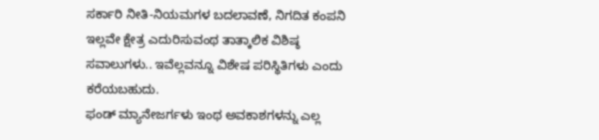ಸರ್ಕಾರಿ ನೀತಿ-ನಿಯಮಗಳ ಬದಲಾವಣೆ, ನಿಗದಿತ ಕಂಪನಿ ಇಲ್ಲವೇ ಕ್ಷೇತ್ರ ಎದುರಿಸುವಂಥ ತಾತ್ಕಾಲಿಕ ವಿಶಿಷ್ಠ ಸವಾಲುಗಳು.. ಇವೆಲ್ಲವನ್ನೂ ವಿಶೇಷ ಪರಿಸ್ಥಿತಿಗಳು ಎಂದು ಕರೆಯಬಹುದು.
ಫಂಡ್ ಮ್ಯಾನೇಜರ್ಗಳು ಇಂಥ ಅವಕಾಶಗಳನ್ನು ಎಲ್ಲ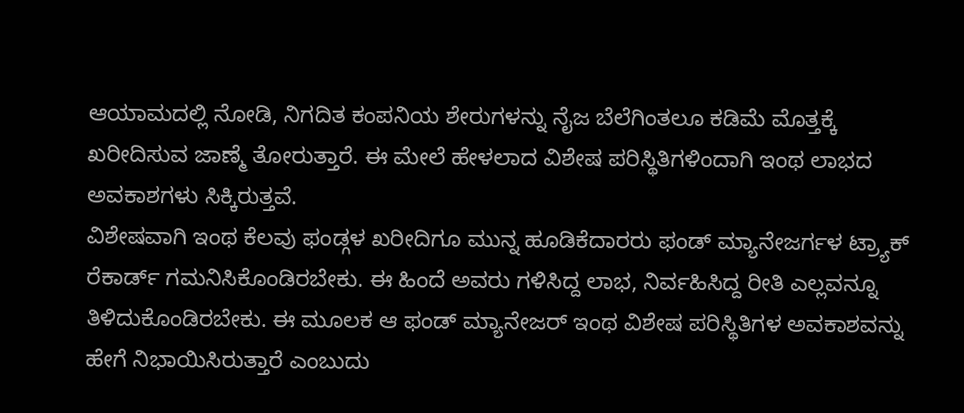ಆಯಾಮದಲ್ಲಿ ನೋಡಿ, ನಿಗದಿತ ಕಂಪನಿಯ ಶೇರುಗಳನ್ನು ನೈಜ ಬೆಲೆಗಿಂತಲೂ ಕಡಿಮೆ ಮೊತ್ತಕ್ಕೆ ಖರೀದಿಸುವ ಜಾಣ್ಮೆ ತೋರುತ್ತಾರೆ. ಈ ಮೇಲೆ ಹೇಳಲಾದ ವಿಶೇಷ ಪರಿಸ್ಥಿತಿಗಳಿಂದಾಗಿ ಇಂಥ ಲಾಭದ ಅವಕಾಶಗಳು ಸಿಕ್ಕಿರುತ್ತವೆ.
ವಿಶೇಷವಾಗಿ ಇಂಥ ಕೆಲವು ಫಂಡ್ಗಳ ಖರೀದಿಗೂ ಮುನ್ನ ಹೂಡಿಕೆದಾರರು ಫಂಡ್ ಮ್ಯಾನೇಜರ್ಗಳ ಟ್ರ್ಯಾಕ್ ರೆಕಾರ್ಡ್ ಗಮನಿಸಿಕೊಂಡಿರಬೇಕು. ಈ ಹಿಂದೆ ಅವರು ಗಳಿಸಿದ್ದ ಲಾಭ, ನಿರ್ವಹಿಸಿದ್ದ ರೀತಿ ಎಲ್ಲವನ್ನೂ ತಿಳಿದುಕೊಂಡಿರಬೇಕು. ಈ ಮೂಲಕ ಆ ಫಂಡ್ ಮ್ಯಾನೇಜರ್ ಇಂಥ ವಿಶೇಷ ಪರಿಸ್ಥಿತಿಗಳ ಅವಕಾಶವನ್ನು ಹೇಗೆ ನಿಭಾಯಿಸಿರುತ್ತಾರೆ ಎಂಬುದು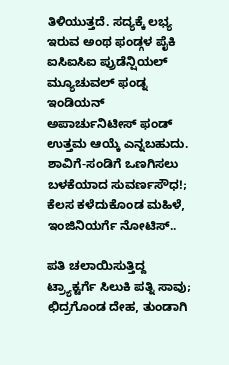ತಿಳಿಯುತ್ತದೆ. ಸದ್ಯಕ್ಕೆ ಲಭ್ಯ ಇರುವ ಅಂಥ ಫಂಡ್ಗಳ ಪೈಕಿ ಐಸಿಐಸಿಐ ಪ್ರುಡೆನ್ಷಿಯಲ್ ಮ್ಯೂಚುವಲ್ ಫಂಡ್ನ ಇಂಡಿಯನ್ ಅಪಾರ್ಚುನಿಟೀಸ್ ಫಂಡ್ ಉತ್ತಮ ಆಯ್ಕೆ ಎನ್ನಬಹುದು.
ಶಾವಿಗೆ-ಸಂಡಿಗೆ ಒಣಗಿಸಲು ಬಳಕೆಯಾದ ಸುವರ್ಣಸೌಧ!; ಕೆಲಸ ಕಳೆದುಕೊಂಡ ಮಹಿಳೆ, ಇಂಜಿನಿಯರ್ಗೆ ನೋಟಿಸ್..

ಪತಿ ಚಲಾಯಿಸುತ್ತಿದ್ದ ಟ್ರ್ಯಾಕ್ಟರ್ಗೆ ಸಿಲುಕಿ ಪತ್ನಿ ಸಾವು; ಛಿದ್ರಗೊಂಡ ದೇಹ, ತುಂಡಾಗಿ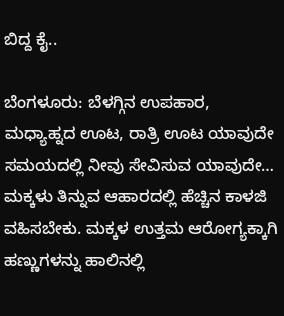ಬಿದ್ದ ಕೈ..

ಬೆಂಗಳೂರು: ಬೆಳಗ್ಗಿನ ಉಪಹಾರ, ಮಧ್ಯಾಹ್ನದ ಊಟ, ರಾತ್ರಿ ಊಟ ಯಾವುದೇ ಸಮಯದಲ್ಲಿ ನೀವು ಸೇವಿಸುವ ಯಾವುದೇ…
ಮಕ್ಕಳು ತಿನ್ನುವ ಆಹಾರದಲ್ಲಿ ಹೆಚ್ಚಿನ ಕಾಳಜಿ ವಹಿಸಬೇಕು. ಮಕ್ಕಳ ಉತ್ತಮ ಆರೋಗ್ಯಕ್ಕಾಗಿ ಹಣ್ಣುಗಳನ್ನು ಹಾಲಿನಲ್ಲಿ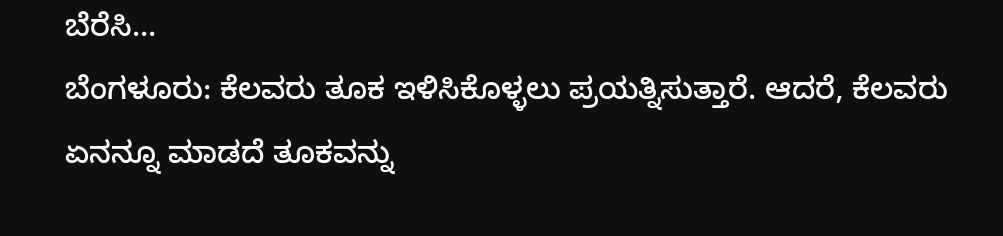ಬೆರೆಸಿ…
ಬೆಂಗಳೂರು: ಕೆಲವರು ತೂಕ ಇಳಿಸಿಕೊಳ್ಳಲು ಪ್ರಯತ್ನಿಸುತ್ತಾರೆ. ಆದರೆ, ಕೆಲವರು ಏನನ್ನೂ ಮಾಡದೆ ತೂಕವನ್ನು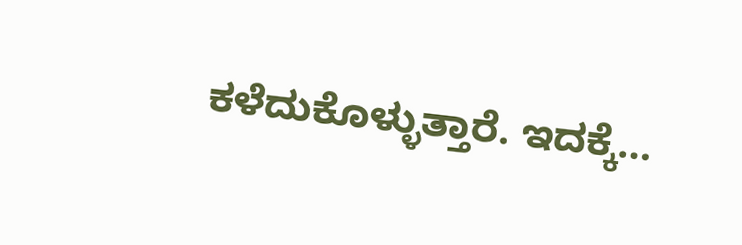ಕಳೆದುಕೊಳ್ಳುತ್ತಾರೆ. ಇದಕ್ಕೆ…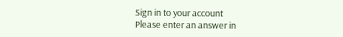Sign in to your account
Please enter an answer in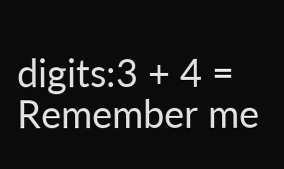digits:3 + 4 =
Remember me